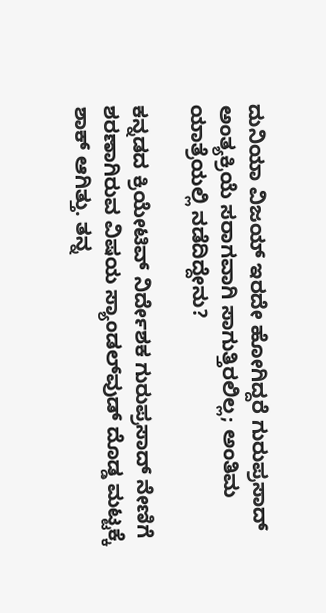ದುನಿಯಾ ವಿಜಯ್ ಇರದೇ ಹೋಗಿದ್ದರೆ ಗುರುಪ್ರಸಾದ್ ಅಂತ್ಯಕ್ರಿಯೆ ಸರಾಗವಾಗಿ ಸಾಗುತ್ತಿರಲಿಲ್ಲ; ಅಂತಿಮ ಯಾತ್ರೆಯಲ್ಲಿ ನಡೆದಿದ್ದೇನು?

ಕನ್ನಡದ ಕ್ರಿಯೇಟಿವ್ ನಿರ್ದೇಶಕ ಗುರುಪ್ರಸಾದ್ ನೇಣಿಗೆ ಶರಣಾಗಿರುವ ವಿಷಯ ಸ್ಯಾಂಡಲ್‌ವುಡ್‌ ದೊಡ್ಡ ಮಟ್ಟಕ್ಕೆ ಶಾಕ್ ಆಗಿತ್ತು. ತನ್ನ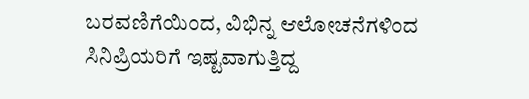ಬರವಣಿಗೆಯಿಂದ, ವಿಭಿನ್ನ ಆಲೋಚನೆಗಳಿಂದ ಸಿನಿಪ್ರಿಯರಿಗೆ ಇಷ್ಟವಾಗುತ್ತಿದ್ದ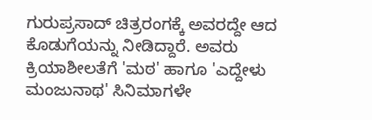ಗುರುಪ್ರಸಾದ್ ಚಿತ್ರರಂಗಕ್ಕೆ ಅವರದ್ದೇ ಆದ ಕೊಡುಗೆಯನ್ನು ನೀಡಿದ್ದಾರೆ. ಅವರು ಕ್ರಿಯಾಶೀಲತೆಗೆ 'ಮಠ' ಹಾಗೂ 'ಎದ್ದೇಳು ಮಂಜುನಾಥ' ಸಿನಿಮಾಗಳೇ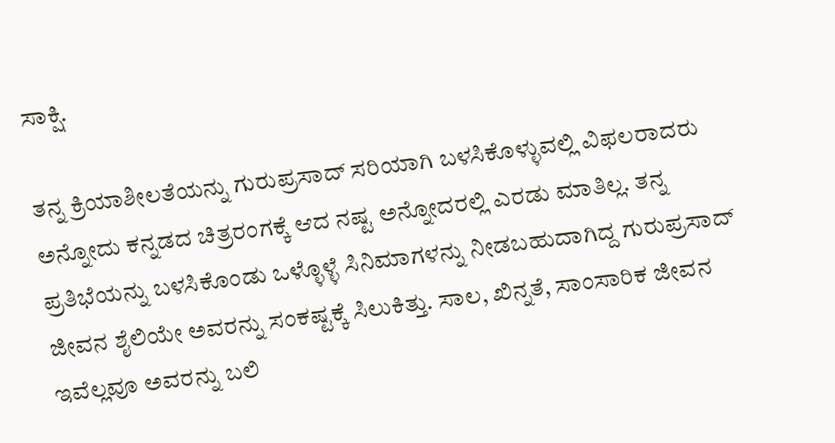ಸಾಕ್ಷಿ.

ತನ್ನ ಕ್ರಿಯಾಶೀಲತೆಯನ್ನು ಗುರುಪ್ರಸಾದ್ ಸರಿಯಾಗಿ ಬಳಸಿಕೊಳ್ಳುವಲ್ಲಿ ವಿಫಲರಾದರು ಅನ್ನೋದು ಕನ್ನಡದ ಚಿತ್ರರಂಗಕ್ಕೆ ಆದ ನಷ್ಟ ಅನ್ನೋದರಲ್ಲಿ ಎರಡು ಮಾತಿಲ್ಲ. ತನ್ನ ಪ್ರತಿಭೆಯನ್ನು ಬಳಸಿಕೊಂಡು ಒಳ್ಳೊಳ್ಳೆ ಸಿನಿಮಾಗಳನ್ನು ನೀಡಬಹುದಾಗಿದ್ದ ಗುರುಪ್ರಸಾದ್ ಜೀವನ ಶೈಲಿಯೇ ಅವರನ್ನು ಸಂಕಷ್ಟಕ್ಕೆ ಸಿಲುಕಿತ್ತು. ಸಾಲ, ಖಿನ್ನತೆ, ಸಾಂಸಾರಿಕ ಜೀವನ ಇವೆಲ್ಲವೂ ಅವರನ್ನು ಬಲಿ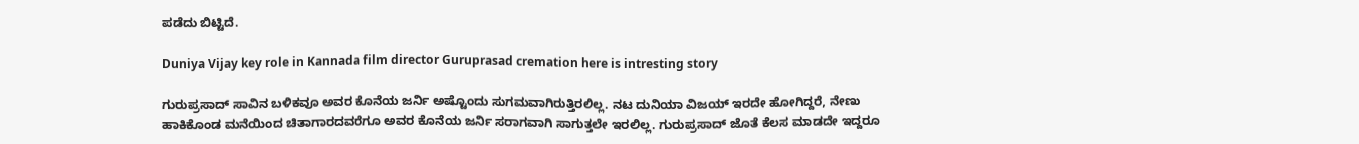ಪಡೆದು ಬಿಟ್ಟಿದೆ.

Duniya Vijay key role in Kannada film director Guruprasad cremation here is intresting story

ಗುರುಪ್ರಸಾದ್ ಸಾವಿನ ಬಳಿಕವೂ ಅವರ ಕೊನೆಯ ಜರ್ನಿ ಅಷ್ಟೊಂದು ಸುಗಮವಾಗಿರುತ್ತಿರಲಿಲ್ಲ. ನಟ ದುನಿಯಾ ವಿಜಯ್ ಇರದೇ ಹೋಗಿದ್ದರೆ, ನೇಣು ಹಾಕಿಕೊಂಡ ಮನೆಯಿಂದ ಚಿತಾಗಾರದವರೆಗೂ ಅವರ ಕೊನೆಯ ಜರ್ನಿ ಸರಾಗವಾಗಿ ಸಾಗುತ್ತಲೇ ಇರಲಿಲ್ಲ. ಗುರುಪ್ರಸಾದ್ ಜೊತೆ ಕೆಲಸ ಮಾಡದೇ ಇದ್ದರೂ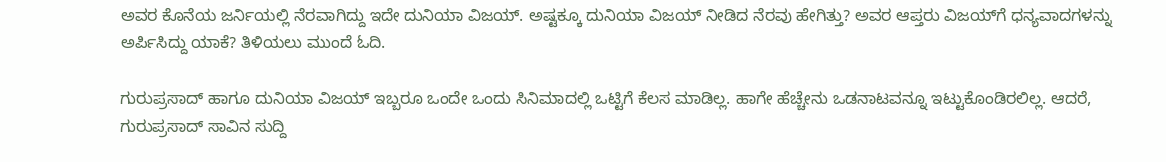ಅವರ ಕೊನೆಯ ಜರ್ನಿಯಲ್ಲಿ ನೆರವಾಗಿದ್ದು ಇದೇ ದುನಿಯಾ ವಿಜಯ್. ಅಷ್ಟಕ್ಕೂ ದುನಿಯಾ ವಿಜಯ್ ನೀಡಿದ ನೆರವು ಹೇಗಿತ್ತು? ಅವರ ಆಪ್ತರು ವಿಜಯ್‌ಗೆ ಧನ್ಯವಾದಗಳನ್ನು ಅರ್ಪಿಸಿದ್ದು ಯಾಕೆ? ತಿಳಿಯಲು ಮುಂದೆ ಓದಿ.

ಗುರುಪ್ರಸಾದ್‌ ಹಾಗೂ ದುನಿಯಾ ವಿಜಯ್‌ ಇಬ್ಬರೂ ಒಂದೇ ಒಂದು ಸಿನಿಮಾದಲ್ಲಿ ಒಟ್ಟಿಗೆ ಕೆಲಸ ಮಾಡಿಲ್ಲ. ಹಾಗೇ ಹೆಚ್ಚೇನು ಒಡನಾಟವನ್ನೂ ಇಟ್ಟುಕೊಂಡಿರಲಿಲ್ಲ. ಆದರೆ, ಗುರುಪ್ರಸಾದ್ ಸಾವಿನ ಸುದ್ದಿ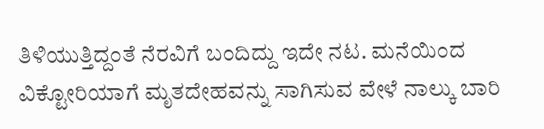ತಿಳಿಯುತ್ತಿದ್ದಂತೆ ನೆರವಿಗೆ ಬಂದಿದ್ದು ಇದೇ ನಟ. ಮನೆಯಿಂದ ವಿಕ್ಟೋರಿಯಾಗೆ ಮೃತದೇಹವನ್ನು ಸಾಗಿಸುವ ವೇಳೆ ನಾಲ್ಕು ಬಾರಿ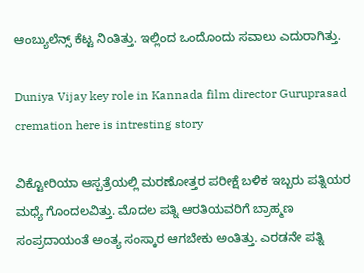ಆಂಬ್ಯುಲೆನ್ಸ್ ಕೆಟ್ಟ ನಿಂತಿತ್ತು. ಇಲ್ಲಿಂದ ಒಂದೊಂದು ಸವಾಲು ಎದುರಾಗಿತ್ತು.

Duniya Vijay key role in Kannada film director Guruprasad cremation here is intresting story

ವಿಕ್ಟೋರಿಯಾ ಆಸ್ಪತ್ರೆಯಲ್ಲಿ ಮರಣೋತ್ತರ ಪರೀಕ್ಷೆ ಬಳಿಕ ಇಬ್ಬರು ಪತ್ನಿಯರ ಮಧ್ಯೆ ಗೊಂದಲವಿತ್ತು. ಮೊದಲ ಪತ್ನಿ ಆರತಿಯವರಿಗೆ ಬ್ರಾಹ್ಮಣ ಸಂಪ್ರದಾಯಂತೆ ಅಂತ್ಯ ಸಂಸ್ಕಾರ ಆಗಬೇಕು ಅಂತಿತ್ತು. ಎರಡನೇ ಪತ್ನಿ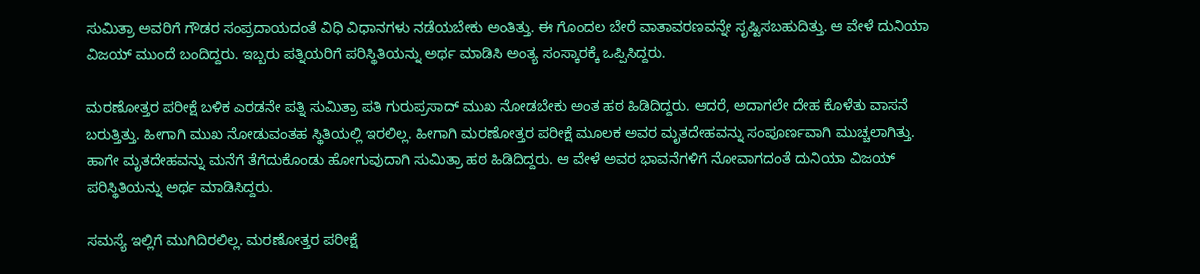ಸುಮಿತ್ರಾ ಅವರಿಗೆ ಗೌಡರ ಸಂಪ್ರದಾಯದಂತೆ ವಿಧಿ ವಿಧಾನಗಳು ನಡೆಯಬೇಕು ಅಂತಿತ್ತು. ಈ ಗೊಂದಲ ಬೇರೆ ವಾತಾವರಣವನ್ನೇ ಸೃಷ್ಟಿಸಬಹುದಿತ್ತು. ಆ ವೇಳೆ ದುನಿಯಾ ವಿಜಯ್ ಮುಂದೆ ಬಂದಿದ್ದರು. ಇಬ್ಬರು ಪತ್ನಿಯರಿಗೆ ಪರಿಸ್ಥಿತಿಯನ್ನು ಅರ್ಥ ಮಾಡಿಸಿ ಅಂತ್ಯ ಸಂಸ್ಕಾರಕ್ಕೆ ಒಪ್ಪಿಸಿದ್ದರು.

ಮರಣೋತ್ತರ ಪರೀಕ್ಷೆ ಬಳಿಕ ಎರಡನೇ ಪತ್ನಿ ಸುಮಿತ್ರಾ ಪತಿ ಗುರುಪ್ರಸಾದ್ ಮುಖ ನೋಡಬೇಕು ಅಂತ ಹಠ ಹಿಡಿದಿದ್ದರು. ಆದರೆ, ಅದಾಗಲೇ ದೇಹ ಕೊಳೆತು ವಾಸನೆ ಬರುತ್ತಿತ್ತು. ಹೀಗಾಗಿ ಮುಖ ನೋಡುವಂತಹ ಸ್ಥಿತಿಯಲ್ಲಿ ಇರಲಿಲ್ಲ. ಹೀಗಾಗಿ ಮರಣೋತ್ತರ ಪರೀಕ್ಷೆ ಮೂಲಕ ಅವರ ಮೃತದೇಹವನ್ನು ಸಂಪೂರ್ಣವಾಗಿ ಮುಚ್ಚಲಾಗಿತ್ತು. ಹಾಗೇ ಮೃತದೇಹವನ್ನು ಮನೆಗೆ ತೆಗೆದುಕೊಂಡು ಹೋಗುವುದಾಗಿ ಸುಮಿತ್ರಾ ಹಠ ಹಿಡಿದಿದ್ದರು. ಆ ವೇಳೆ ಅವರ ಭಾವನೆಗಳಿಗೆ ನೋವಾಗದಂತೆ ದುನಿಯಾ ವಿಜಯ್ ಪರಿಸ್ಥಿತಿಯನ್ನು ಅರ್ಥ ಮಾಡಿಸಿದ್ದರು.

ಸಮಸ್ಯೆ ಇಲ್ಲಿಗೆ ಮುಗಿದಿರಲಿಲ್ಲ. ಮರಣೋತ್ತರ ಪರೀಕ್ಷೆ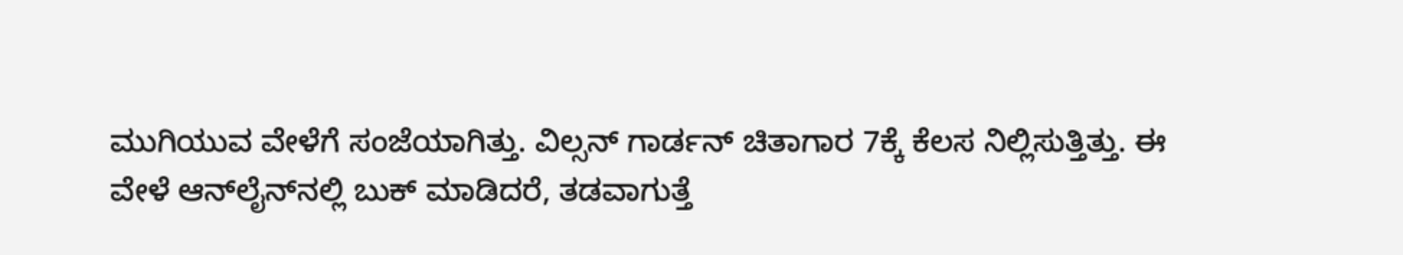ಮುಗಿಯುವ ವೇಳೆಗೆ ಸಂಜೆಯಾಗಿತ್ತು. ವಿಲ್ಸನ್ ಗಾರ್ಡನ್ ಚಿತಾಗಾರ 7ಕ್ಕೆ ಕೆಲಸ ನಿಲ್ಲಿಸುತ್ತಿತ್ತು. ಈ ವೇಳೆ ಆನ್‌ಲೈನ್‌ನಲ್ಲಿ ಬುಕ್ ಮಾಡಿದರೆ, ತಡವಾಗುತ್ತೆ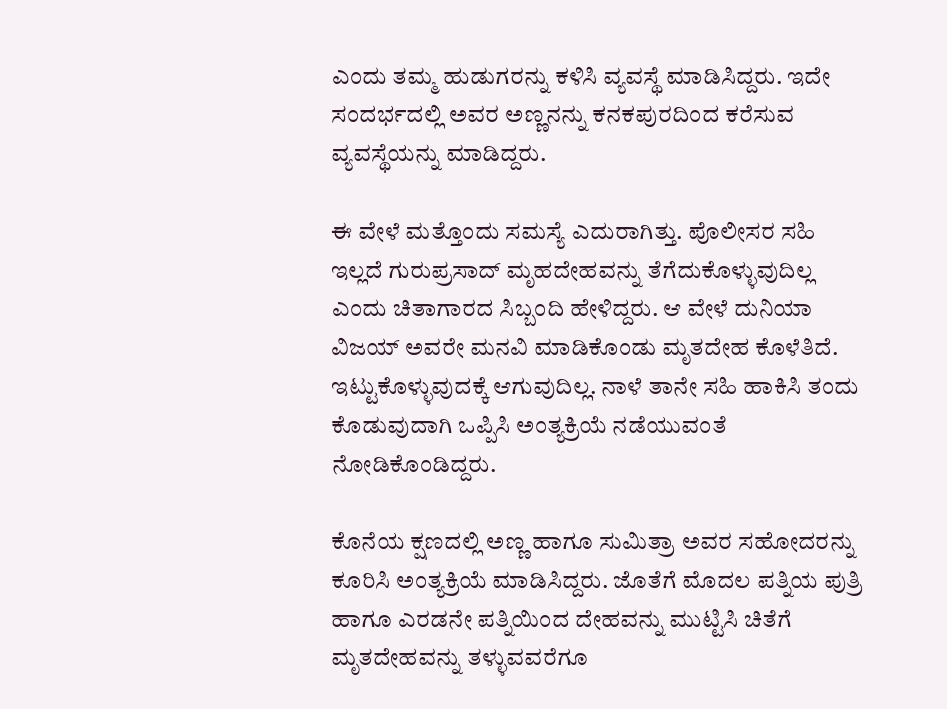ಎಂದು ತಮ್ಮ ಹುಡುಗರನ್ನು ಕಳಿಸಿ ವ್ಯವಸ್ಥೆ ಮಾಡಿಸಿದ್ದರು. ಇದೇ ಸಂದರ್ಭದಲ್ಲಿ ಅವರ ಅಣ್ಣನನ್ನು ಕನಕಪುರದಿಂದ ಕರೆಸುವ ವ್ಯವಸ್ಥೆಯನ್ನು ಮಾಡಿದ್ದರು.

ಈ ವೇಳೆ ಮತ್ತೊಂದು ಸಮಸ್ಯೆ ಎದುರಾಗಿತ್ತು. ಪೊಲೀಸರ ಸಹಿ ಇಲ್ಲದೆ ಗುರುಪ್ರಸಾದ್ ಮೃಹದೇಹವನ್ನು ತೆಗೆದುಕೊಳ್ಳುವುದಿಲ್ಲ ಎಂದು ಚಿತಾಗಾರದ ಸಿಬ್ಬಂದಿ ಹೇಳಿದ್ದರು. ಆ ವೇಳೆ ದುನಿಯಾ ವಿಜಯ್ ಅವರೇ ಮನವಿ ಮಾಡಿಕೊಂಡು ಮೃತದೇಹ ಕೊಳೆತಿದೆ. ಇಟ್ಟುಕೊಳ್ಳುವುದಕ್ಕೆ ಆಗುವುದಿಲ್ಲ. ನಾಳೆ ತಾನೇ ಸಹಿ ಹಾಕಿಸಿ ತಂದು ಕೊಡುವುದಾಗಿ ಒಪ್ಪಿಸಿ ಅಂತ್ಯಕ್ರಿಯೆ ನಡೆಯುವಂತೆ ನೋಡಿಕೊಂಡಿದ್ದರು.

ಕೊನೆಯ ಕ್ಷಣದಲ್ಲಿ ಅಣ್ಣ ಹಾಗೂ ಸುಮಿತ್ರಾ ಅವರ ಸಹೋದರನ್ನು ಕೂರಿಸಿ ಅಂತ್ಯಕ್ರಿಯೆ ಮಾಡಿಸಿದ್ದರು. ಜೊತೆಗೆ ಮೊದಲ ಪತ್ನಿಯ ಪುತ್ರಿ ಹಾಗೂ ಎರಡನೇ ಪತ್ನಿಯಿಂದ ದೇಹವನ್ನು ಮುಟ್ಟಿಸಿ ಚಿತೆಗೆ ಮೃತದೇಹವನ್ನು ತಳ್ಳುವವರೆಗೂ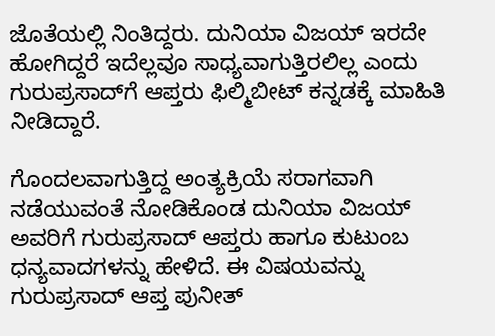ಜೊತೆಯಲ್ಲಿ ನಿಂತಿದ್ದರು. ದುನಿಯಾ ವಿಜಯ್ ಇರದೇ ಹೋಗಿದ್ದರೆ ಇದೆಲ್ಲವೂ ಸಾಧ್ಯವಾಗುತ್ತಿರಲಿಲ್ಲ ಎಂದು ಗುರುಪ್ರಸಾದ್‌ಗೆ ಆಪ್ತರು ಫಿಲ್ಮಿಬೀಟ್ ಕನ್ನಡಕ್ಕೆ ಮಾಹಿತಿ ನೀಡಿದ್ದಾರೆ.

ಗೊಂದಲವಾಗುತ್ತಿದ್ದ ಅಂತ್ಯಕ್ರಿಯೆ ಸರಾಗವಾಗಿ ನಡೆಯುವಂತೆ ನೋಡಿಕೊಂಡ ದುನಿಯಾ ವಿಜಯ್ ಅವರಿಗೆ ಗುರುಪ್ರಸಾದ್ ಆಪ್ತರು ಹಾಗೂ ಕುಟುಂಬ ಧನ್ಯವಾದಗಳನ್ನು ಹೇಳಿದೆ. ಈ ವಿಷಯವನ್ನು ಗುರುಪ್ರಸಾದ್‌ ಆಪ್ತ ಪುನೀತ್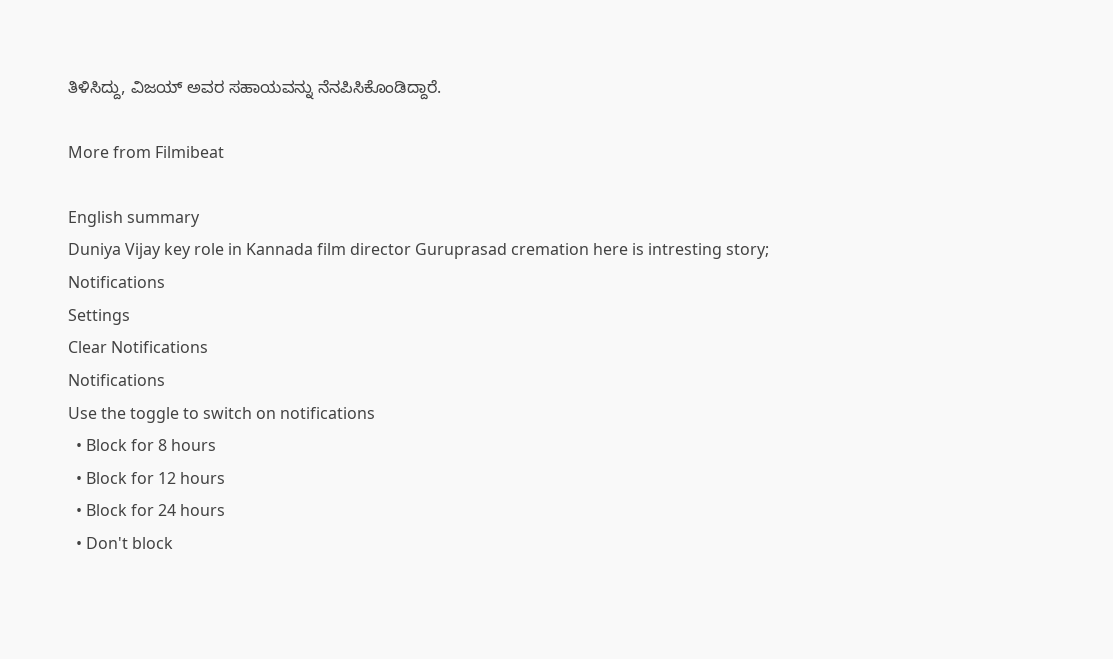ತಿಳಿಸಿದ್ದು, ವಿಜಯ್ ಅವರ ಸಹಾಯವನ್ನು ನೆನಪಿಸಿಕೊಂಡಿದ್ದಾರೆ.

More from Filmibeat

English summary
Duniya Vijay key role in Kannada film director Guruprasad cremation here is intresting story;
Notifications
Settings
Clear Notifications
Notifications
Use the toggle to switch on notifications
  • Block for 8 hours
  • Block for 12 hours
  • Block for 24 hours
  • Don't block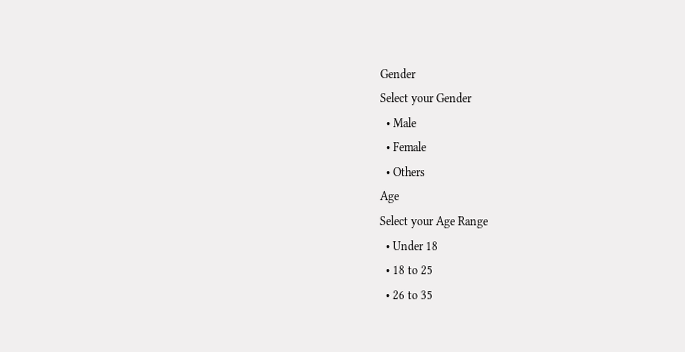Gender
Select your Gender
  • Male
  • Female
  • Others
Age
Select your Age Range
  • Under 18
  • 18 to 25
  • 26 to 35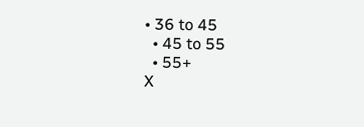• 36 to 45
  • 45 to 55
  • 55+
X